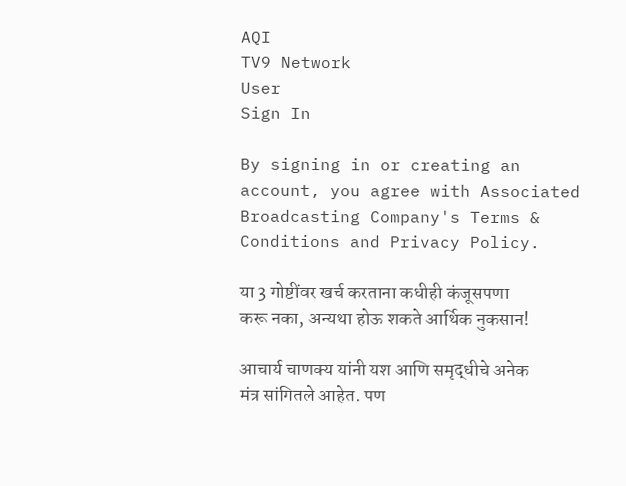AQI
TV9 Network
User
Sign In

By signing in or creating an account, you agree with Associated Broadcasting Company's Terms & Conditions and Privacy Policy.

या 3 गोष्टींवर खर्च करताना कधीही कंजूसपणा करू नका, अन्यथा होऊ शकते आर्थिक नुकसान!

आचार्य चाणक्य यांनी यश आणि समृद्धीचे अनेक मंत्र सांगितले आहेत. पण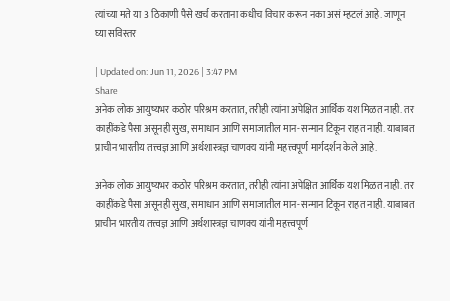त्यांच्या मते या 3 ठिकाणी पैसे खर्च करताना कधीच विचार करून नका असं म्हटलं आहे. जाणून घ्या सविस्तर

| Updated on: Jun 11, 2026 | 3:47 PM
Share
अनेक लोक आयुष्यभर कठोर परिश्रम करतात, तरीही त्यांना अपेक्षित आर्थिक यश मिळत नाही. तर काहींकडे पैसा असूनही सुख, समाधान आणि समाजातील मान-सन्मान टिकून राहत नाही. याबाबत प्राचीन भारतीय तत्त्वज्ञ आणि अर्थशास्त्रज्ञ चाणक्य यांनी महत्त्वपूर्ण मार्गदर्शन केले आहे.

अनेक लोक आयुष्यभर कठोर परिश्रम करतात, तरीही त्यांना अपेक्षित आर्थिक यश मिळत नाही. तर काहींकडे पैसा असूनही सुख, समाधान आणि समाजातील मान-सन्मान टिकून राहत नाही. याबाबत प्राचीन भारतीय तत्त्वज्ञ आणि अर्थशास्त्रज्ञ चाणक्य यांनी महत्त्वपूर्ण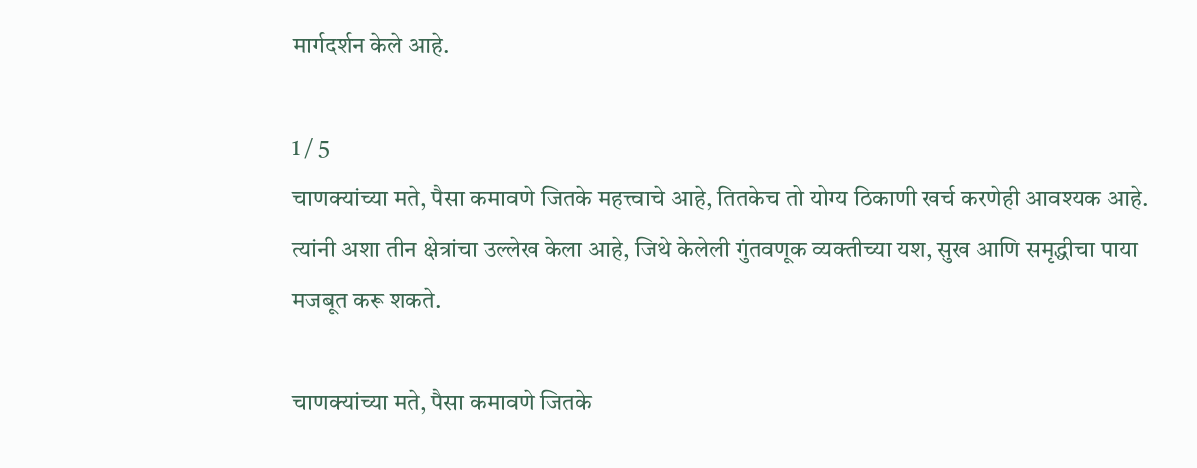मार्गदर्शन केले आहे.

1 / 5
चाणक्यांच्या मते, पैसा कमावणे जितके महत्त्वाचे आहे, तितकेच तो योग्य ठिकाणी खर्च करणेही आवश्यक आहे. त्यांनी अशा तीन क्षेत्रांचा उल्लेख केला आहे, जिथे केलेली गुंतवणूक व्यक्तीच्या यश, सुख आणि समृद्धीचा पाया मजबूत करू शकते.

चाणक्यांच्या मते, पैसा कमावणे जितके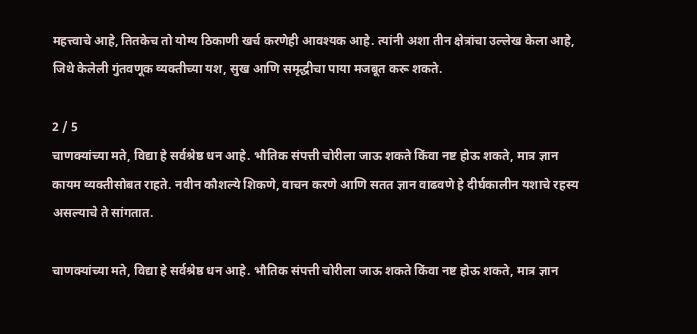महत्त्वाचे आहे, तितकेच तो योग्य ठिकाणी खर्च करणेही आवश्यक आहे. त्यांनी अशा तीन क्षेत्रांचा उल्लेख केला आहे, जिथे केलेली गुंतवणूक व्यक्तीच्या यश, सुख आणि समृद्धीचा पाया मजबूत करू शकते.

2 / 5
चाणक्यांच्या मते, विद्या हे सर्वश्रेष्ठ धन आहे. भौतिक संपत्ती चोरीला जाऊ शकते किंवा नष्ट होऊ शकते, मात्र ज्ञान कायम व्यक्तीसोबत राहते. नवीन कौशल्ये शिकणे, वाचन करणे आणि सतत ज्ञान वाढवणे हे दीर्घकालीन यशाचे रहस्य असल्याचे ते सांगतात.

चाणक्यांच्या मते, विद्या हे सर्वश्रेष्ठ धन आहे. भौतिक संपत्ती चोरीला जाऊ शकते किंवा नष्ट होऊ शकते, मात्र ज्ञान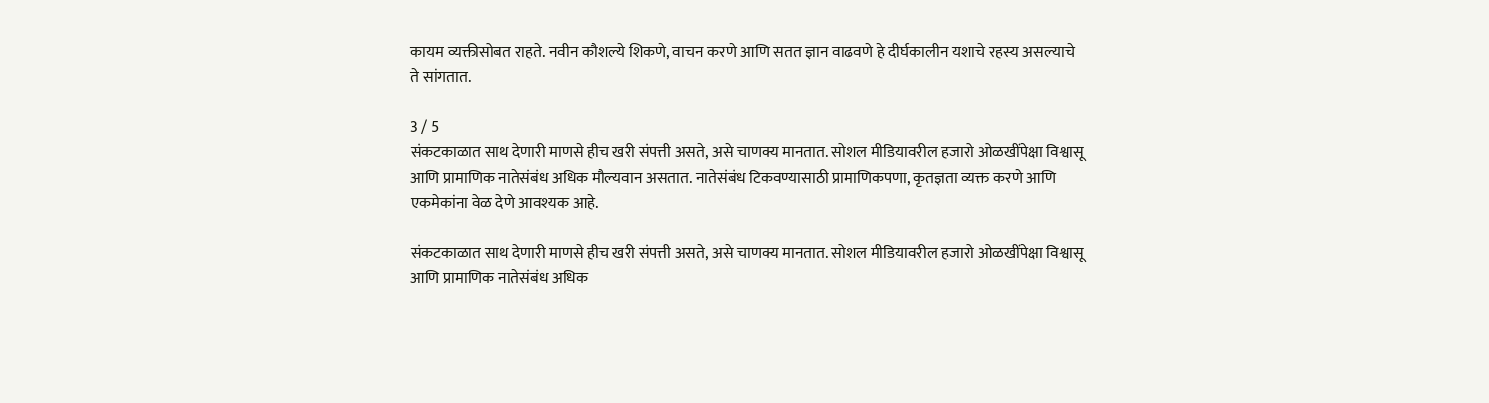कायम व्यक्तीसोबत राहते. नवीन कौशल्ये शिकणे, वाचन करणे आणि सतत ज्ञान वाढवणे हे दीर्घकालीन यशाचे रहस्य असल्याचे ते सांगतात.

3 / 5
संकटकाळात साथ देणारी माणसे हीच खरी संपत्ती असते, असे चाणक्य मानतात. सोशल मीडियावरील हजारो ओळखींपेक्षा विश्वासू आणि प्रामाणिक नातेसंबंध अधिक मौल्यवान असतात. नातेसंबंध टिकवण्यासाठी प्रामाणिकपणा, कृतज्ञता व्यक्त करणे आणि एकमेकांना वेळ देणे आवश्यक आहे.

संकटकाळात साथ देणारी माणसे हीच खरी संपत्ती असते, असे चाणक्य मानतात. सोशल मीडियावरील हजारो ओळखींपेक्षा विश्वासू आणि प्रामाणिक नातेसंबंध अधिक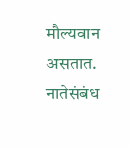मौल्यवान असतात. नातेसंबंध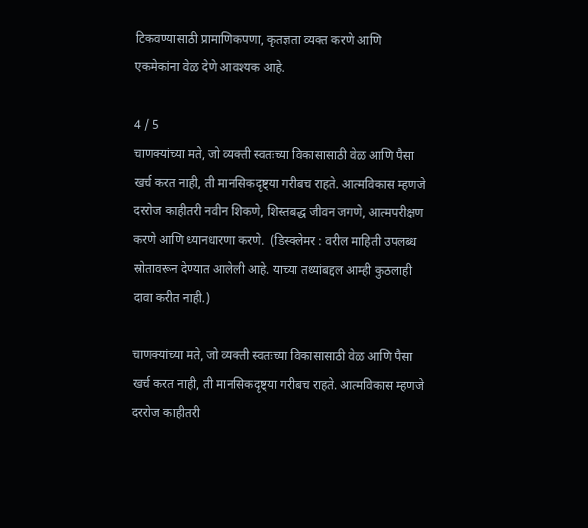टिकवण्यासाठी प्रामाणिकपणा, कृतज्ञता व्यक्त करणे आणि एकमेकांना वेळ देणे आवश्यक आहे.

4 / 5
चाणक्यांच्या मते, जो व्यक्ती स्वतःच्या विकासासाठी वेळ आणि पैसा खर्च करत नाही, ती मानसिकदृष्ट्या गरीबच राहते. आत्मविकास म्हणजे दररोज काहीतरी नवीन शिकणे, शिस्तबद्ध जीवन जगणे, आत्मपरीक्षण करणे आणि ध्यानधारणा करणे.  (डिस्क्लेमर : वरील माहिती उपलब्ध स्रोतावरून देण्यात आलेली आहे. याच्या तथ्यांबद्दल आम्ही कुठलाही दावा करीत नाही.)

चाणक्यांच्या मते, जो व्यक्ती स्वतःच्या विकासासाठी वेळ आणि पैसा खर्च करत नाही, ती मानसिकदृष्ट्या गरीबच राहते. आत्मविकास म्हणजे दररोज काहीतरी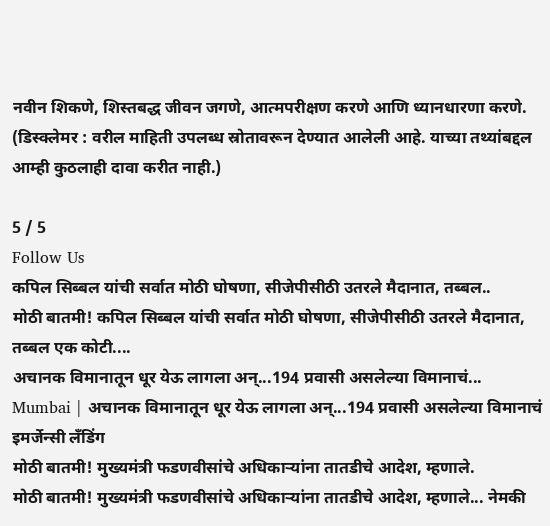नवीन शिकणे, शिस्तबद्ध जीवन जगणे, आत्मपरीक्षण करणे आणि ध्यानधारणा करणे. (डिस्क्लेमर : वरील माहिती उपलब्ध स्रोतावरून देण्यात आलेली आहे. याच्या तथ्यांबद्दल आम्ही कुठलाही दावा करीत नाही.)

5 / 5
Follow Us
कपिल सिब्बल यांची सर्वात मोठी घोषणा, सीजेपीसीठी उतरले मैदानात, तब्बल..
मोठी बातमी! कपिल सिब्बल यांची सर्वात मोठी घोषणा, सीजेपीसीठी उतरले मैदानात, तब्बल एक कोटी....
अचानक विमानातून धूर येऊ लागला अन्...194 प्रवासी असलेल्या विमानाचं...
Mumbai | अचानक विमानातून धूर येऊ लागला अन्...194 प्रवासी असलेल्या विमानाचं इमर्जेन्सी लँडिंग
मोठी बातमी! मुख्यमंत्री फडणवीसांचे अधिकाऱ्यांना तातडीचे आदेश, म्हणाले.
मोठी बातमी! मुख्यमंत्री फडणवीसांचे अधिकाऱ्यांना तातडीचे आदेश, म्हणाले... नेमकी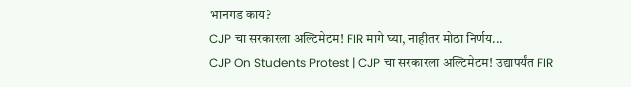भानगड काय?
CJP चा सरकारला अल्टिमेटम! FIR मागे घ्या, नाहीतर मोठा निर्णय...
CJP On Students Protest | CJP चा सरकारला अल्टिमेटम! उद्यापर्यंत FIR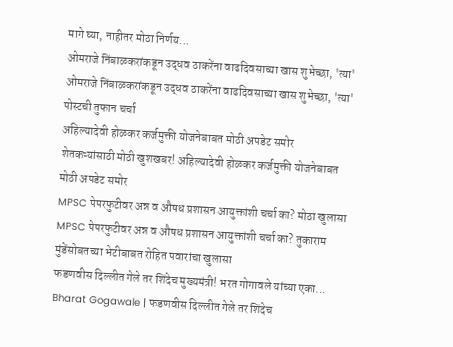मागे घ्या, नाहीतर मोठा निर्णय...
ओमराजे निंबाळकरांकडून उद्धव ठाकरेंना वाढदिवसाच्या खास शुभेच्छा, 'त्या'
ओमराजे निंबाळकरांकडून उद्धव ठाकरेंना वाढदिवसाच्या खास शुभेच्छा, 'त्या' पोस्टची तुफान चर्चा
अहिल्यादेवी होळकर कर्जमुक्ती योजनेबाबत मोठी अपडेट समोर
शेतकऱ्यांसाठी मोठी खुशखबर! अहिल्यादेवी होळकर कर्जमुक्ती योजनेबाबत मोठी अपडेट समोर
MPSC पेपरफुटीवर अन्न व औषध प्रशासन आयुक्तांशी चर्चा का? मोठा खुलासा
MPSC पेपरफुटीवर अन्न व औषध प्रशासन आयुक्तांशी चर्चा का? तुकाराम मुंडेंसोबतच्या भेटीबाबत रोहित पवारांचा खुलासा
फडणवीस दिल्लीत गेले तर शिंदेच मुख्यमंत्री! भरत गोगावले यांच्या एका...
Bharat Gogawale | फडणवीस दिल्लीत गेले तर शिंदेच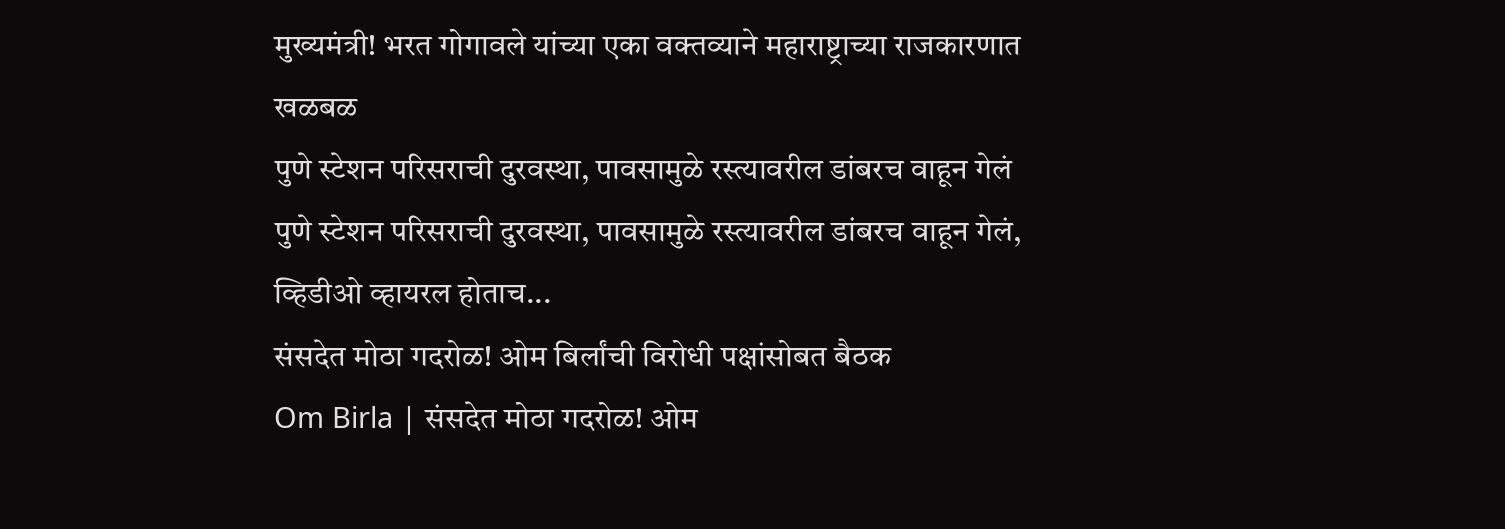मुख्यमंत्री! भरत गोगावले यांच्या एका वक्तव्याने महाराष्ट्राच्या राजकारणात खळबळ
पुणे स्टेशन परिसराची दुरवस्था, पावसामुळे रस्त्यावरील डांबरच वाहून गेलं
पुणे स्टेशन परिसराची दुरवस्था, पावसामुळे रस्त्यावरील डांबरच वाहून गेलं, व्हिडीओ व्हायरल होताच...
संसदेत मोठा गदरोळ! ओम बिर्लांची विरोधी पक्षांसोबत बैठक
Om Birla | संसदेत मोठा गदरोळ! ओम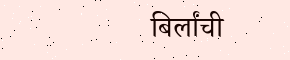बिर्लांची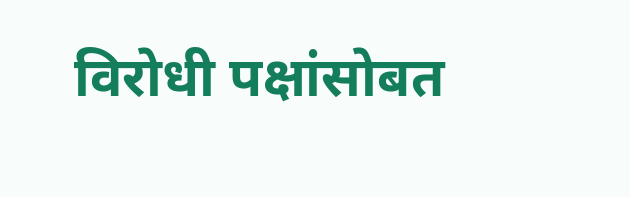विरोधी पक्षांसोबत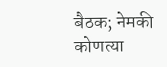बैठक; नेमकी कोणत्या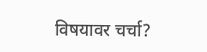विषयावर चर्चा?